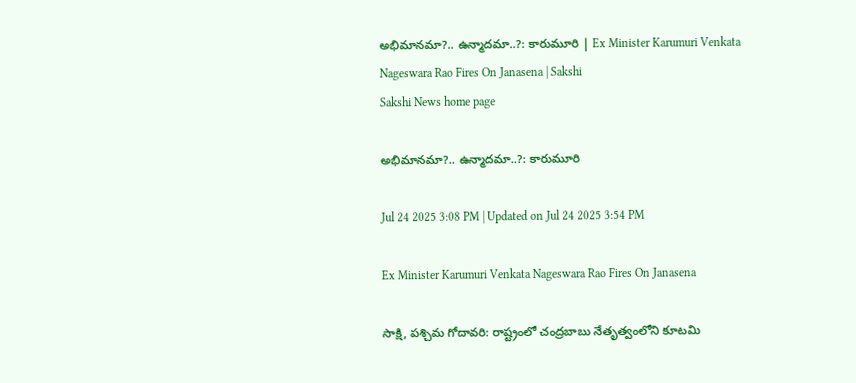అభిమానమా?.. ఉన్మాదమా..?: కారుమూరి | Ex Minister Karumuri Venkata Nageswara Rao Fires On Janasena | Sakshi
Sakshi News home page

అభిమానమా?.. ఉన్మాదమా..?: కారుమూరి

Jul 24 2025 3:08 PM | Updated on Jul 24 2025 3:54 PM

Ex Minister Karumuri Venkata Nageswara Rao Fires On Janasena

సాక్షి, పశ్చిమ గోదావరి: రాష్ట్రంలో చంద్రబాబు నేతృత్వంలోని కూటమి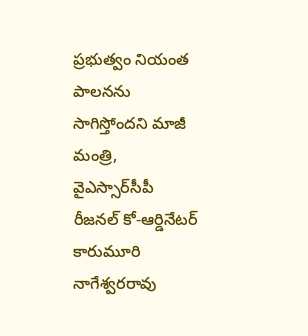ప్రభుత్వం నియంత పాలనను సాగిస్తోందని మాజీ మంత్రి, వైఎస్సార్‌సీపీ రీజనల్ కో-ఆర్డినేటర్‌ కారుమూరి నాగేశ్వరరావు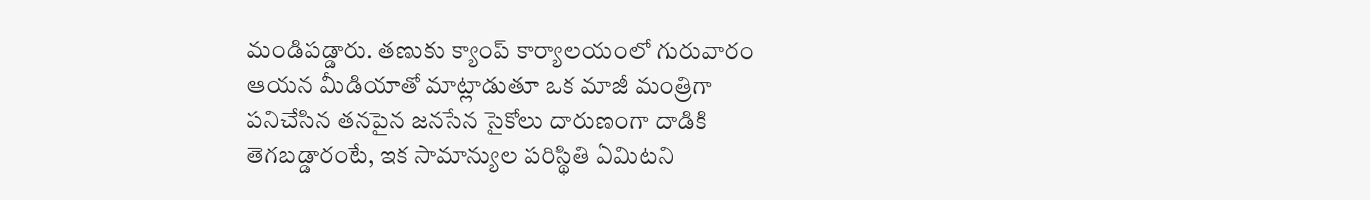మండిపడ్డారు. తణుకు క్యాంప్ కార్యాలయంలో గురువారం ఆయన మీడియాతో మాట్లాడుతూ ఒక మాజీ మంత్రిగా పనిచేసిన తనపైన జనసేన సైకోలు దారుణంగా దాడికి తెగబడ్డారంటే, ఇక సామాన్యుల పరిస్థితి ఏమిటని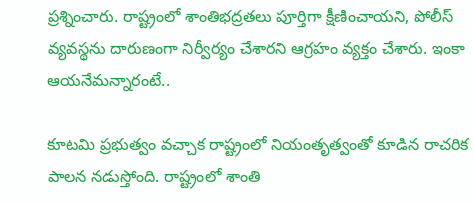ప్రశ్నించారు. రాష్ట్రంలో శాంతిభద్రతలు పూర్తిగా క్షీణించాయని, పోలీస్ వ్యవస్థను దారుణంగా నిర్వీర్యం చేశారని ఆగ్రహం వ్యక్తం చేశారు. ఇంకా ఆయనేమన్నారంటే..

కూట‌మి ప్ర‌భుత్వం వ‌చ్చాక‌ రాష్ట్రంలో నియంతృత్వంతో కూడిన రాచ‌రిక పాల‌న న‌డుస్తోంది. రాష్ట్రంలో శాంతి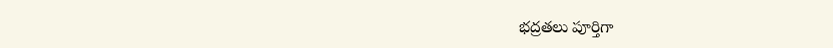భ‌ద్ర‌త‌లు పూర్తిగా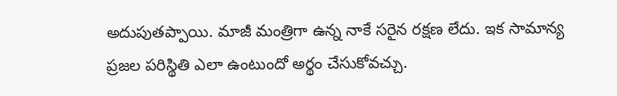అదుపుత‌ప్పాయి. మాజీ మంత్రిగా ఉన్న నాకే స‌రైన ర‌క్ష‌ణ లేదు. ఇక సామాన్య ప్ర‌జ‌ల ప‌రిస్థితి ఎలా ఉంటుందో అర్థం చేసుకోవ‌చ్చు.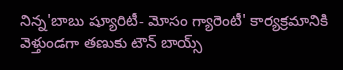నిన్న'బాబు ష్యూరిటీ- మోసం గ్యారెంటీ' కార్య‌క్ర‌మానికి వెళ్తుండ‌గా త‌ణుకు టౌన్ బాయ్స్‌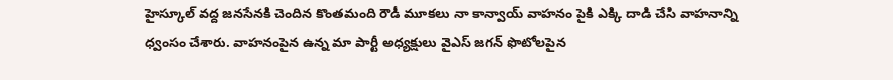హైస్కూల్ వ‌ద్ద జ‌న‌సేనకి చెందిన కొంత‌మంది రౌడీ మూక‌లు నా కాన్వాయ్ వాహ‌నం పైకి ఎక్కి దాడి చేసి వాహ‌నాన్ని ధ్వంసం చేశారు. వాహ‌నంపైన ఉన్న మా పార్టీ అధ్య‌క్షులు వైఎస్‌ జ‌గ‌న్ ఫొటోల‌పైన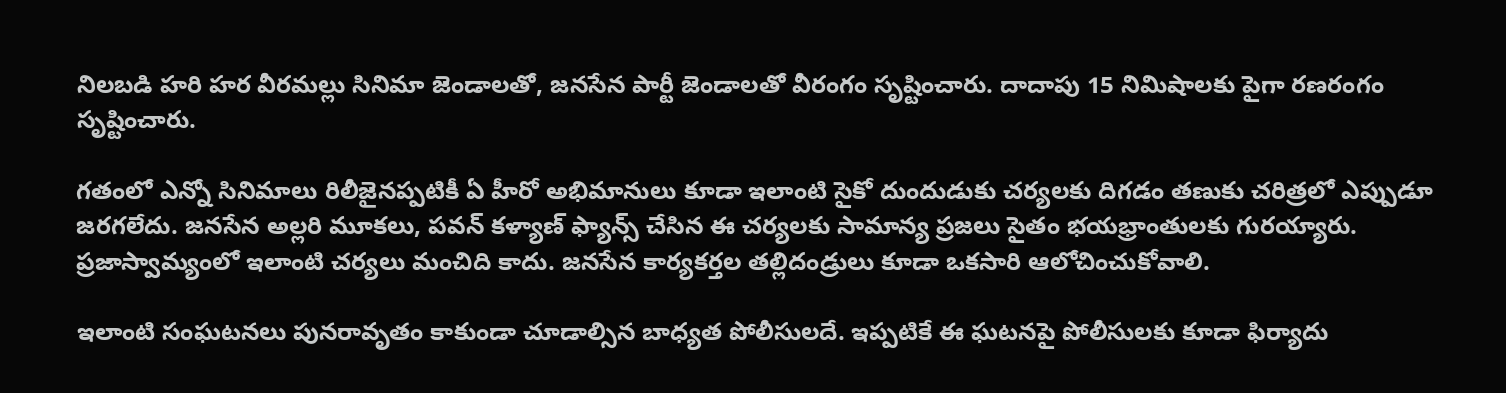నిల‌బ‌డి హరి హ‌ర వీరమ‌ల్లు సినిమా జెండాల‌తో, జ‌న‌సేన పార్టీ జెండాల‌తో వీరంగం సృష్టించారు. దాదాపు 15 నిమిషాల‌కు పైగా ర‌ణ‌రంగం సృష్టించారు.

గ‌తంలో ఎన్నో సినిమాలు రిలీజైన‌ప్ప‌టికీ ఏ హీరో అభిమానులు కూడా ఇలాంటి సైకో దుందుడుకు చ‌ర్య‌ల‌కు దిగడం త‌ణుకు చ‌రిత్ర‌లో ఎప్పుడూ జ‌ర‌గలేదు. జ‌న‌సేన అల్ల‌రి మూక‌లు, ప‌వ‌న్ క‌ళ్యాణ్ ఫ్యాన్స్ చేసిన ఈ చ‌ర్య‌ల‌కు సామాన్య ప్ర‌జ‌లు సైతం భ‌య‌భ్రాంతుల‌కు గుర‌య్యారు. ప్ర‌జాస్వామ్యంలో ఇలాంటి చ‌ర్య‌లు మంచిది కాదు. జ‌న‌సేన కార్య‌క‌ర్త‌ల తల్లిదండ్రులు కూడా ఒక‌సారి ఆలోచించుకోవాలి.

ఇలాంటి సంఘ‌ట‌న‌లు పున‌రావృతం కాకుండా చూడాల్సిన బాధ్య‌త పోలీసుల‌దే. ఇప్పటికే ఈ ఘ‌ట‌న‌పై పోలీసుల‌కు కూడా ఫిర్యాదు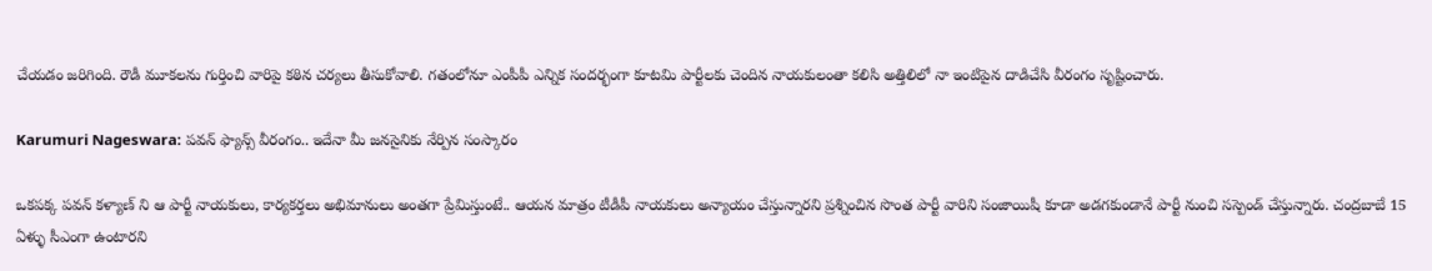చేయ‌డం జ‌రిగింది. రౌడీ మూక‌ల‌ను గుర్తించి వారిపై క‌ఠిన చ‌ర్య‌లు తీసుకోవాలి. గ‌తంలోనూ ఎంపీపీ ఎన్నిక సంద‌ర్భంగా కూటమి పార్టీల‌కు చెందిన నాయ‌కులంతా క‌లిసి అత్తిలిలో నా ఇంటిపైన దాడిచేసి వీరంగం సృష్టించారు.

Karumuri Nageswara: పవన్ ఫ్యాన్స్ వీరంగం.. ఇదేనా మీ జనసైనికు నేర్పిన సంస్కారం

ఒక‌ప‌క్క ప‌వ‌న్ క‌ళ్యాణ్ ని ఆ పార్టీ నాయ‌కులు, కార్య‌క‌ర్త‌లు అభిమానులు అంత‌గా ప్రేమిస్తుంటే.. ఆయ‌న మాత్రం టీడీపీ నాయ‌కులు అన్యాయం చేస్తున్నార‌ని ప్ర‌శ్నించిన సొంత పార్టీ వారిని సంజాయిషీ కూడా అడ‌గ‌కుండానే పార్టీ నుంచి స‌స్పెండ్ చేస్తున్నారు. చంద్రబాబే 15 ఏళ్ళు సీఎంగా ఉంటార‌ని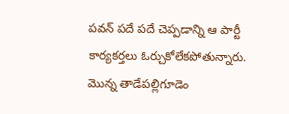ప‌వ‌న్ ప‌దే ప‌దే చెప్ప‌డాన్ని ఆ పార్టీ కార్య‌క‌ర్త‌లు ఓర్చుకోలేక‌పోతున్నారు. మొన్న తాడేప‌ల్లిగూడెం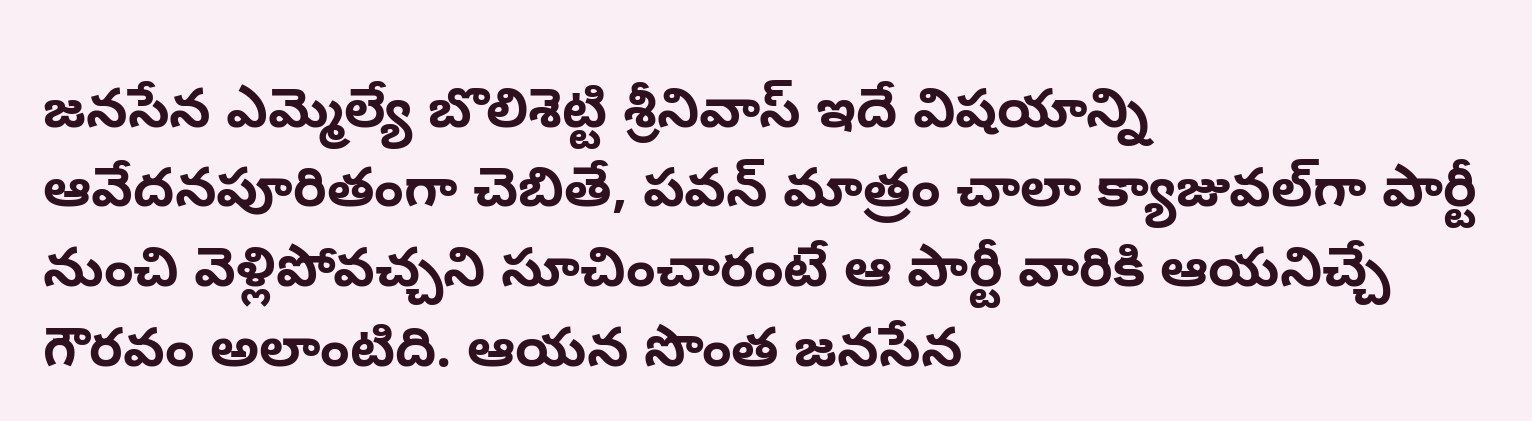జ‌న‌సేన ఎమ్మెల్యే బొలిశెట్టి శ్రీనివాస్ ఇదే విష‌యాన్ని ఆవేద‌నపూరితంగా చెబితే, ప‌వ‌న్ మాత్రం చాలా క్యాజువ‌ల్‌గా పార్టీ నుంచి వెళ్లిపోవ‌చ్చ‌ని సూచించారంటే ఆ పార్టీ వారికి ఆయ‌నిచ్చే గౌర‌వం అలాంటిది. ఆయ‌న సొంత జ‌న‌సేన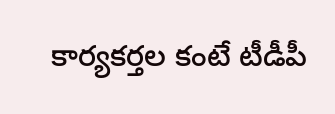కార్య‌క‌ర్త‌ల కంటే టీడీపీ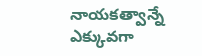నాయ‌క‌త్వాన్నే ఎక్కువ‌గా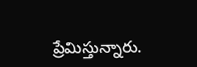ప్రేమిస్తున్నారు.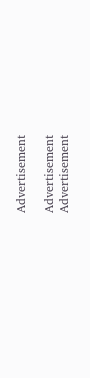Advertisement

Advertisement
Advertisement